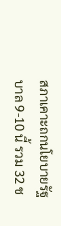สภาเคาะถกนโยบายรัฐบาล 9-10 นี้ รวม 32 ช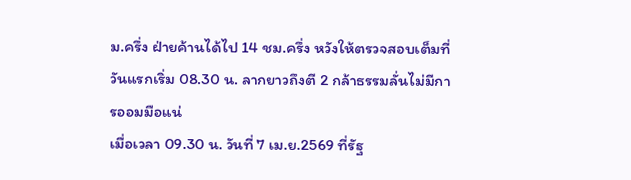ม.ครึ่ง ฝ่ายค้านได้ไป 14 ชม.ครึ่ง หวังให้ตรวจสอบเต็มที่ วันแรกเริ่ม 08.30 น. ลากยาวถึงตี 2 กล้าธรรมลั่นไม่มีการออมมือแน่
เมื่อเวลา 09.30 น. วันที่ 7 เม.ย.2569 ที่รัฐ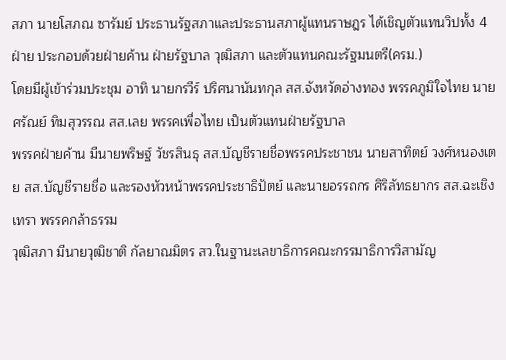สภา นายโสภณ ซารัมย์ ประธานรัฐสภาและประธานสภาผู้แทนราษฎร ได้เชิญตัวแทนวิปทั้ง 4 ฝ่าย ประกอบด้วยฝ่ายค้าน ฝ่ายรัฐบาล วุฒิสภา และตัวแทนคณะรัฐมนตรี(ครม.)
โดยมีผู้เข้าร่วมประชุม อาทิ นายกรวีร์ ปริศนานันทกุล สส.จังหวัดอ่างทอง พรรคภูมิใจไทย นายศรัณย์ ทิมสุวรรณ สส.เลย พรรคเพื่อไทย เป็นตัวแทนฝ่ายรัฐบาล
พรรคฝ่ายค้าน มีนายพริษฐ์ วัชรสินธุ สส.บัญชีรายชื่อพรรคประชาชน นายสาทิตย์ วงศ์หนองเตย สส.บัญชีรายชื่อ และรองหัวหน้าพรรคประชาธิปัตย์ และนายอรรถกร ศิริลัทธยากร สส.ฉะเชิงเทรา พรรคกล้าธรรม
วุฒิสภา มีนายวุฒิชาติ กัลยาณมิตร สว.ในฐานะเลขาธิการคณะกรรมาธิการวิสามัญ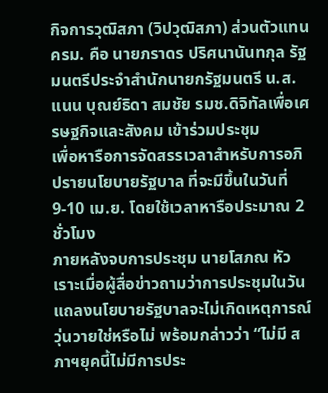กิจการวุฒิสภา (วิปวุฒิสภา) ส่วนตัวแทนครม. คือ นายภราดร ปริศนานันทกุล รัฐมนตรีประจำสำนักนายกรัฐมนตรี น.ส.แนน บุณย์ธิดา สมชัย รมช.ดิจิทัลเพื่อเศรษฐกิจและสังคม เข้าร่วมประชุม
เพื่อหารือการจัดสรรเวลาสำหรับการอภิปรายนโยบายรัฐบาล ที่จะมีขึ้นในวันที่ 9-10 เม.ย. โดยใช้เวลาหารือประมาณ 2 ชั่วโมง
ภายหลังจบการประชุม นายโสภณ หัวเราะเมื่อผู้สื่อข่าวถามว่าการประชุมในวันแถลงนโยบายรัฐบาลจะไม่เกิดเหตุการณ์วุ่นวายใช่หรือไม่ พร้อมกล่าวว่า “ไม่มี สภาฯยุคนี้ไม่มีการประ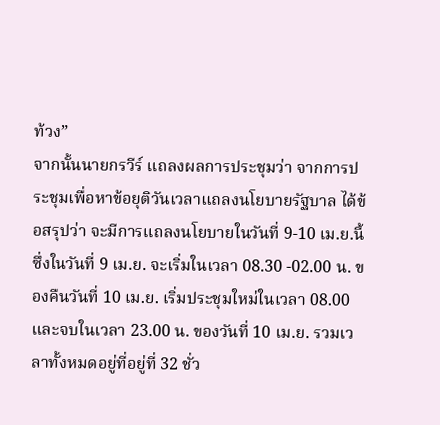ท้วง”
จากนั้นนายกรวีร์ แถลงผลการประชุมว่า จากการประชุมเพื่อหาข้อยุติวันเวลาแถลงนโยบายรัฐบาล ได้ข้อสรุปว่า จะมีการแถลงนโยบายในวันที่ 9-10 เม.ย.นี้ ซึ่งในวันที่ 9 เม.ย. จะเริ่มในเวลา 08.30 -02.00 น. ของคืนวันที่ 10 เม.ย. เริ่มประชุมใหม่ในเวลา 08.00 และจบในเวลา 23.00 น. ของวันที่ 10 เม.ย. รวมเวลาทั้งหมดอยู่ที่อยู่ที่ 32 ชั่ว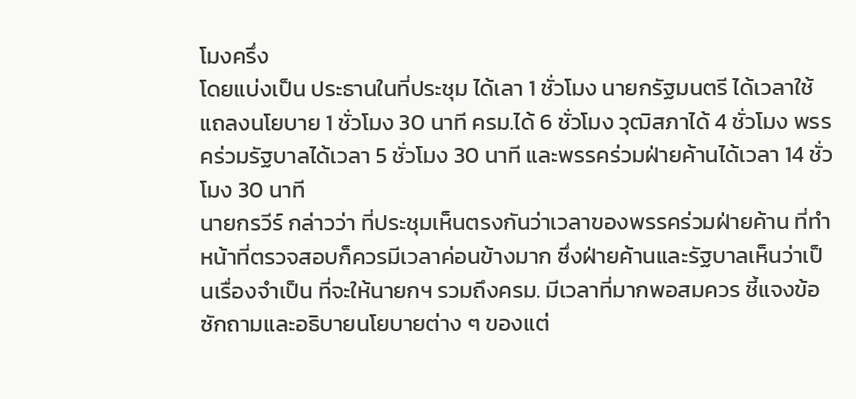โมงครึ่ง
โดยแบ่งเป็น ประธานในที่ประชุม ได้เลา 1 ชั่วโมง นายกรัฐมนตรี ได้เวลาใช้แถลงนโยบาย 1 ชั่วโมง 30 นาที ครม.ได้ 6 ชั่วโมง วุฒิสภาได้ 4 ชั่วโมง พรรคร่วมรัฐบาลได้เวลา 5 ชั่วโมง 30 นาที และพรรคร่วมฝ่ายค้านได้เวลา 14 ชั่วโมง 30 นาที
นายกรวีร์ กล่าวว่า ที่ประชุมเห็นตรงกันว่าเวลาของพรรคร่วมฝ่ายค้าน ที่ทำหน้าที่ตรวจสอบก็ควรมีเวลาค่อนข้างมาก ซึ่งฝ่ายค้านและรัฐบาลเห็นว่าเป็นเรื่องจำเป็น ที่จะให้นายกฯ รวมถึงครม. มีเวลาที่มากพอสมควร ชี้แจงข้อซักถามและอธิบายนโยบายต่าง ๆ ของแต่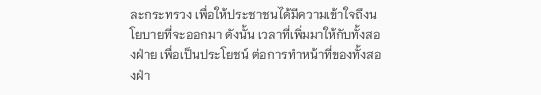ละกระทรวง เพื่อให้ประชาชนได้มีความเข้าใจถึงนโยบายที่จะออกมา ดังนั้น เวลาที่เพิ่มมาให้กับทั้งสองฝ่าย เพื่อเป็นประโยชน์ ต่อการทำหน้าที่ของทั้งสองฝ่า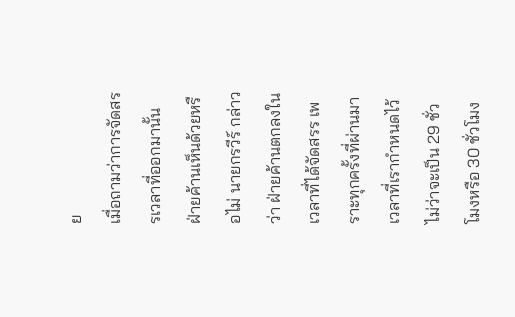ย
เมื่อถามว่าการจัดสรรเวลาที่ออกมานั้น ฝ่ายค้านเห็นด้วยหรือไม่ นายกรวีร์ กล่าวว่า ฝ่ายค้านตกลงในเวลาที่ได้จัดสรร เพราะทุกครั้งที่ผ่านมาเวลาที่เรากำหนดไว้ ไม่ว่าจะเป็น 29 ชั่วโมงหรือ 30 ชั่วโมง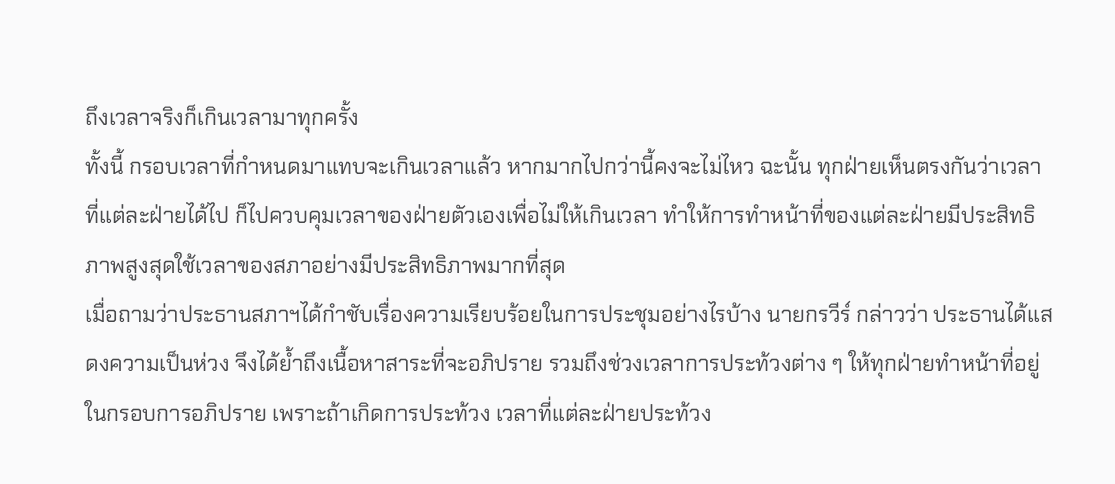ถึงเวลาจริงก็เกินเวลามาทุกครั้ง
ทั้งนี้ กรอบเวลาที่กำหนดมาแทบจะเกินเวลาแล้ว หากมากไปกว่านี้คงจะไม่ไหว ฉะนั้น ทุกฝ่ายเห็นตรงกันว่าเวลาที่แต่ละฝ่ายได้ไป ก็ไปควบคุมเวลาของฝ่ายตัวเองเพื่อไม่ให้เกินเวลา ทำให้การทำหน้าที่ของแต่ละฝ่ายมีประสิทธิภาพสูงสุดใช้เวลาของสภาอย่างมีประสิทธิภาพมากที่สุด
เมื่อถามว่าประธานสภาฯได้กำชับเรื่องความเรียบร้อยในการประชุมอย่างไรบ้าง นายกรวีร์ กล่าวว่า ประธานได้แสดงความเป็นห่วง จึงได้ย้ำถึงเนื้อหาสาระที่จะอภิปราย รวมถึงช่วงเวลาการประท้วงต่าง ๆ ให้ทุกฝ่ายทำหน้าที่อยู่ในกรอบการอภิปราย เพราะถ้าเกิดการประท้วง เวลาที่แต่ละฝ่ายประท้วง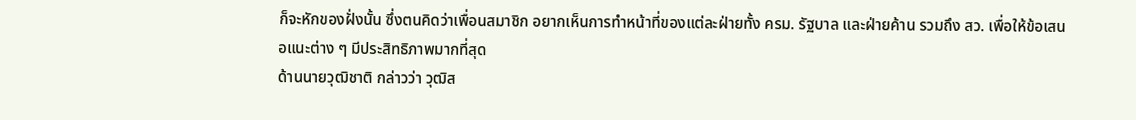ก็จะหักของฝั่งนั้น ซึ่งตนคิดว่าเพื่อนสมาชิก อยากเห็นการทำหน้าที่ของแต่ละฝ่ายทั้ง ครม. รัฐบาล และฝ่ายค้าน รวมถึง สว. เพื่อให้ข้อเสนอแนะต่าง ๆ มีประสิทธิภาพมากที่สุด
ด้านนายวุฒิชาติ กล่าวว่า วุฒิส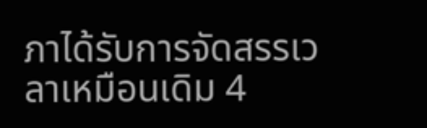ภาได้รับการจัดสรรเวลาเหมือนเดิม 4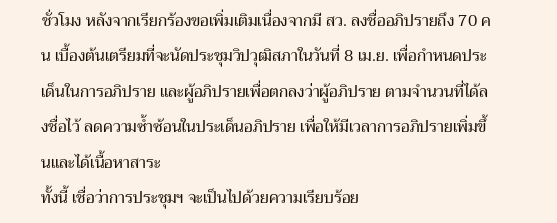ชั่วโมง หลังจากเรียกร้องขอเพิ่มเติมเนื่องจากมี สว. ลงชื่ออภิปรายถึง 70 คน เบื้องต้นเตรียมที่จะนัดประชุมวิปวุฒิสภาในวันที่ 8 เม.ย. เพื่อกำหนดประเด็นในการอภิปราย และผู้อภิปรายเพื่อตกลงว่าผู้อภิปราย ตามจำนวนที่ได้ลงชื่อไว้ ลดความซ้ำซ้อนในประเด็นอภิปราย เพื่อให้มีเวลาการอภิปรายเพิ่มขึ้นและได้เนื้อหาสาระ
ทั้งนี้ เชื่อว่าการประชุมฯ จะเป็นไปด้วยความเรียบร้อย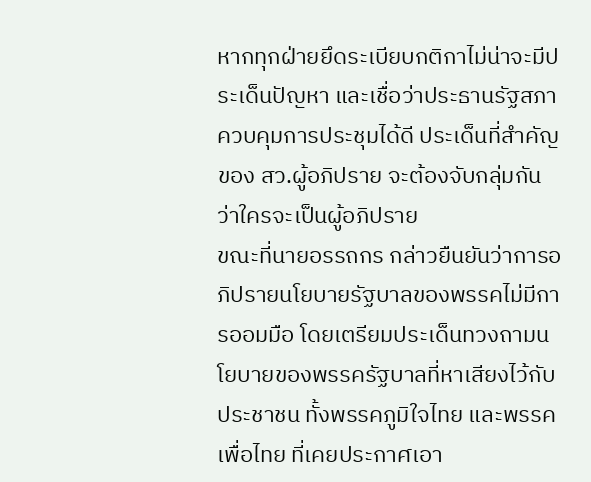หากทุกฝ่ายยึดระเบียบกติกาไม่น่าจะมีประเด็นปัญหา และเชื่อว่าประธานรัฐสภา ควบคุมการประชุมได้ดี ประเด็นที่สำคัญของ สว.ผู้อภิปราย จะต้องจับกลุ่มกันว่าใครจะเป็นผู้อภิปราย
ขณะที่นายอรรถกร กล่าวยืนยันว่าการอภิปรายนโยบายรัฐบาลของพรรคไม่มีการออมมือ โดยเตรียมประเด็นทวงถามนโยบายของพรรครัฐบาลที่หาเสียงไว้กับประชาชน ทั้งพรรคภูมิใจไทย และพรรคเพื่อไทย ที่เคยประกาศเอา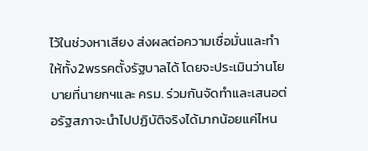ไว้ในช่วงหาเสียง ส่งผลต่อความเชื่อมั่นและทำให้ทั้ง2พรรคตั้งรัฐบาลได้ โดยจะประเมินว่านโยบายที่นายกฯและ ครม. ร่วมกันจัดทำและเสนอต่อรัฐสภาจะนำไปปฏิบัติจริงได้มากน้อยแค่ไหน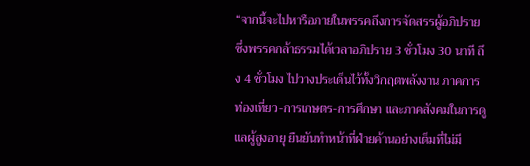“จากนี้จะไปหารือภายในพรรคถึงการจัดสรรผู้อภิปราย ซึ่งพรรคกล้าธรรมได้เวลาอภิปราย 3 ชั่วโมง 30 นาที ถึง 4 ชั่วโมง ไปวางประเด็นไว้ทั้งวิกฤตพลังงาน ภาคการท่องเที่ยว-การเกษตร-การศึกษา และภาคสังคมในการดูแลผู้สูงอายุ ยืนยันทำหน้าที่ฝ่ายค้านอย่างเต็มที่ไม่มี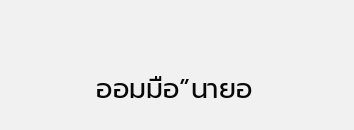ออมมือ”นายอ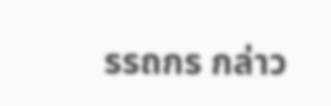รรถกร กล่าว